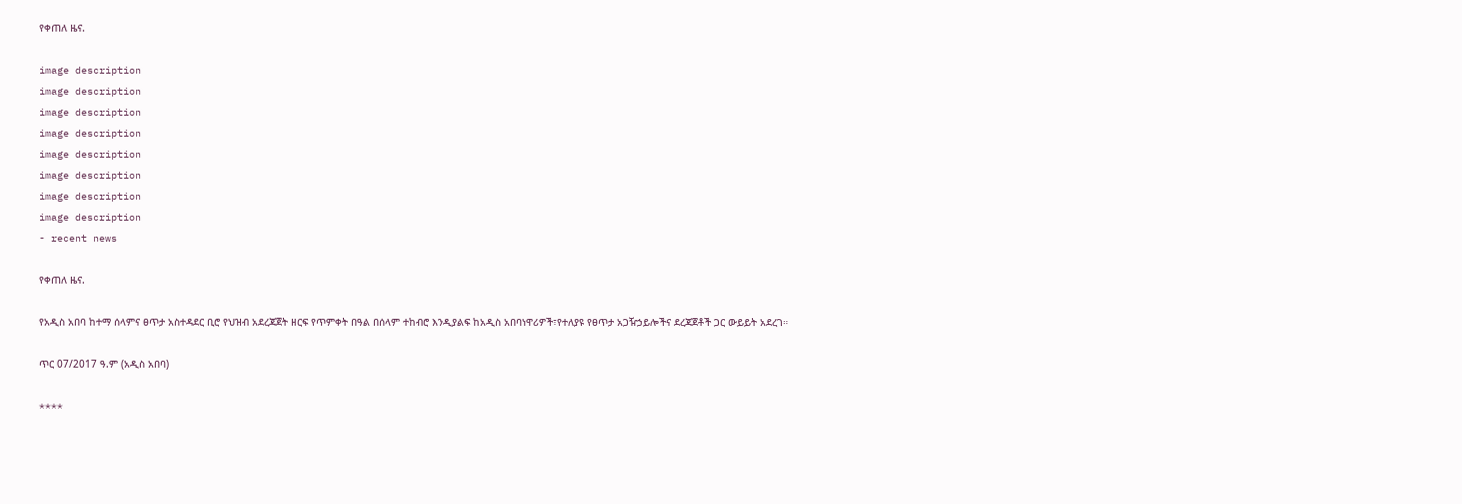የቀጠለ ዜና.

image description
image description
image description
image description
image description
image description
image description
image description
- recent news

የቀጠለ ዜና.

የአዲስ አበባ ከተማ ሰላምና ፀጥታ አስተዳደር ቢሮ የህዝብ አደረጃጀት ዘርፍ የጥምቀት በዓል በሰላም ተከብሮ እንዲያልፍ ከአዲስ አበባነዋሪዎች፣የተለያዩ የፀጥታ አጋዥኃይሎችና ደረጃጀቶች ጋር ውይይት አደረገ።

ጥር 07/2017 ዓ.ም (አዲስ አበባ)

****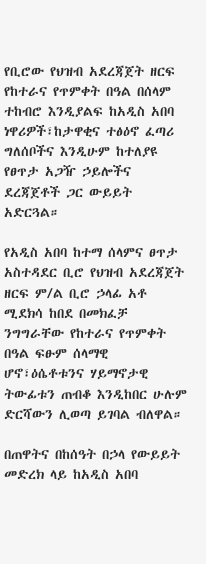የቢሮው የህዝብ አደረጃጀት ዘርፍ የከተራና የጥምቀት በዓል በሰላም ተከብሮ እንዲያልፍ ከአዲስ አበባ ነዋሪዎች፣ከታዋቂና ተፅዕኖ ፈጣሪ ግለሰቦችና እንዲሁም ከተለያዩ የፀጥታ አጋዥ ኃይሎችና ደረጃጀቶች ጋር ውይይት አድርጓል።

የአዲስ አበባ ከተማ ሰላምና ፀጥታ አስተዳደር ቢሮ የህዝብ አደረጃጀት ዘርፍ ም/ል ቢሮ ኃላፊ አቶ ሚደክሳ ከበደ በመክፈቻ ንግግራቸው የከተራና የጥምቀት በዓል ፍፁም ሰላማዊ ሆኖ፣ዕሴቶቱንና ሃይማኖታዊ ትውፊቱን ጠብቆ እንዲከበር ሁሉም ድርሻውን ሊወጣ ይገባል ብለዋል።

በጠዋትና በከሰዓት በኃላ የውይይት መድረክ ላይ ከአዲስ አበባ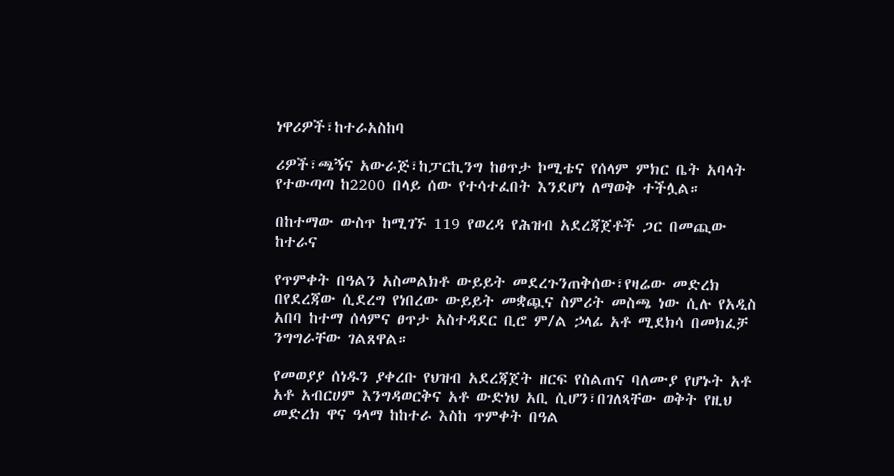ነዋሪዎች፣ከተራአስከባ

ሪዎች፣ጫኝና አውራጅ፣ከፓርኪንግ ከፀጥታ ኮሚቴና የሰላም ምክር ቤት አባላት የተውጣጣ ከ2200 በላይ ሰው የተሳተፈበት እንደሆነ ለማወቅ ተችሏል።

በከተማው ውስጥ ከሚገኙ 119 የወረዳ የሕዝብ አደረጃጀቶች ጋር በመጪው ከተራና

የጥምቀት በዓልን አስመልክቶ ውይይት መደረጉንጠቅሰው፣የዛሬው መድረክ በየደረጃው ሲደረግ የነበረው ውይይት መቋጯና ስምሪት መስጫ ነው ሲሉ የአዲስ አበባ ከተማ ሰላምና ፀጥታ አስተዳደር ቢሮ ም/ል ኃላፊ አቶ ሚደክሳ በመክፈቻ ንግግራቸው ገልጸዋል።

የመወያያ ሰነዱን ያቀረቡ የህዝብ አደረጃጀት ዘርፍ የስልጠና ባለሙያ የሆኑት አቶ አቶ አብርሀም እንግዳወርቅና አቶ ውድነህ አቢ ሲሆን፣በገለጻቸው ወቅት የዚህ መድረክ ዋና ዓላማ ከከተራ እስከ ጥምቀት በዓል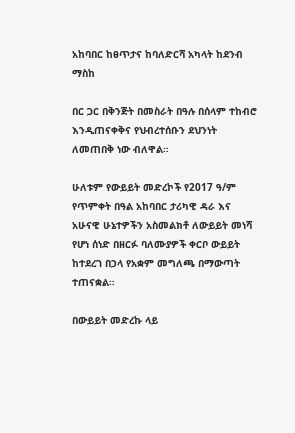አከባበር ከፀጥታና ከባለድርሻ አካላት ከደንብ ማስከ

በር ጋር በቅንጅት በመስራት በዓሉ በሰላም ተከብሮ እንዲጠናቀቅና የህብረተሰቡን ደህንነት ለመጠበቅ ነው ብለዋል።

ሁለቱም የውይይት መድረኮች የ2017 ዓ/ም የጥምቀት በዓል አከባበር ታሪካዊ ዳራ እና አሁናዊ ሁኔተዎችን አስመልክቶ ለውይይት መነሻ የሆነ ሰነድ በዘርፉ ባለሙያዎች ቀርቦ ውይይት ከተደረገ በኃላ የአቋም መግለጫ በማውጣት ተጠናቋል።

በውይይት መድረኩ ላይ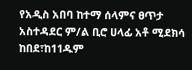የአዲስ አበባ ከተማ ሰላምና ፀጥታ አስተዳደር ም/ል ቢሮ ሀላፊ አቶ ሚደክሳ ከበደ፣ከ11ዱም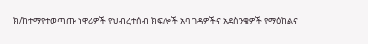ክ/ከተማየተወጣጡ ነዋሪዎች የህብረተሰብ ክፍሎች አባ ገዳዎችና አደስንቄዎች የማዕከልና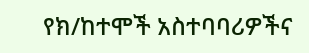የክ/ከተሞች አስተባባሪዎችና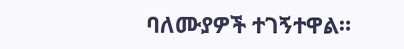ባለሙያዎች ተገኝተዋል።